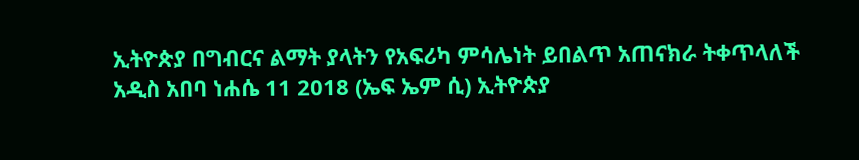ኢትዮጵያ በግብርና ልማት ያላትን የአፍሪካ ምሳሌነት ይበልጥ አጠናክራ ትቀጥላለች
አዲስ አበባ ነሐሴ 11 2018 (ኤፍ ኤም ሲ) ኢትዮጵያ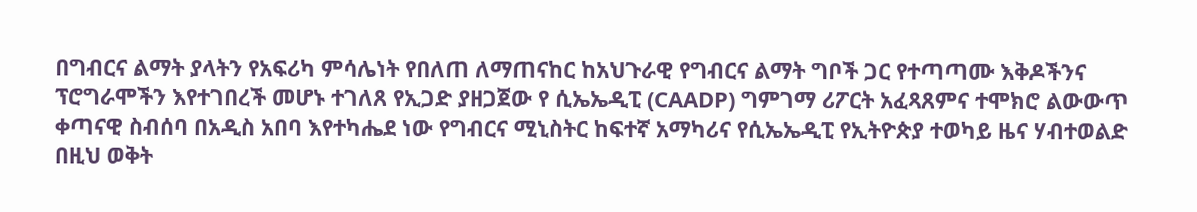በግብርና ልማት ያላትን የአፍሪካ ምሳሌነት የበለጠ ለማጠናከር ከአህጉራዊ የግብርና ልማት ግቦች ጋር የተጣጣሙ እቅዶችንና ፕሮግራሞችን እየተገበረች መሆኑ ተገለጸ የኢጋድ ያዘጋጀው የ ሲኤኤዲፒ (CAADP) ግምገማ ሪፖርት አፈጻጸምና ተሞክሮ ልውውጥ ቀጣናዊ ስብሰባ በአዲስ አበባ እየተካሔደ ነው የግብርና ሚኒስትር ከፍተኛ አማካሪና የሲኤኤዲፒ የኢትዮጵያ ተወካይ ዜና ሃብተወልድ በዚህ ወቅት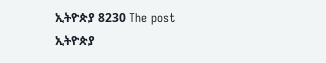ኢትዮጵያ 8230 The post ኢትዮጵያ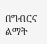በግብርና ልማት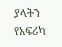ያላትን የአፍሪካ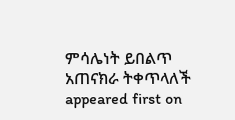ምሳሌነት ይበልጥ አጠናክራ ትቀጥላለች appeared first on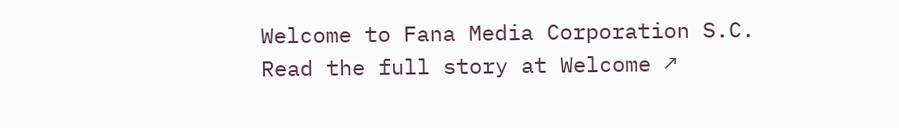Welcome to Fana Media Corporation S.C.
Read the full story at Welcome ↗